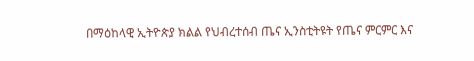በማዕከላዊ ኢትዮጵያ ክልል የህብረተሰብ ጤና ኢንስቲትዩት የጤና ምርምር እና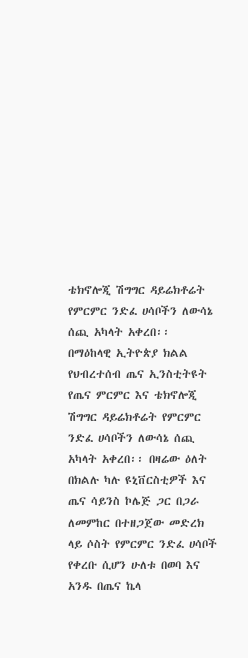ቴክኖሎጂ ሽግግር ዳይሬክቶሬት የምርምር ንድፈ ሀሳቦችን ለውሳኔ ሰጪ አካላት አቀረበ፡፡
በማዕከላዊ ኢትዮጵያ ክልል የህብረተሰብ ጤና ኢንስቲትዩት የጤና ምርምር እና ቴክኖሎጂ ሽግግር ዳይሬክቶሬት የምርምር ንድፈ ሀሳቦችን ለውሳኔ ሰጪ አካላት አቀረበ፡፡ በዛሬው ዕለት በክልሉ ካሉ ዩኒቨርስቲዎች እና ጤና ሳይንስ ኮሌጅ ጋር በጋራ ለመምከር በተዘጋጀው መድረክ ላይ ሶስት የምርምር ንድፈ ሀሳቦች የቀረቡ ሲሆን ሁለቱ በወባ እና አንዱ በጤና ኬላ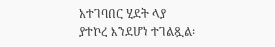አተገባበር ሂደት ላያ ያተኮረ እንደሆነ ተገልጿል፡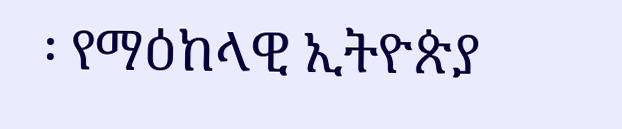፡ የማዕከላዊ ኢትዮጵያ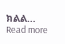ክልል…
Read more